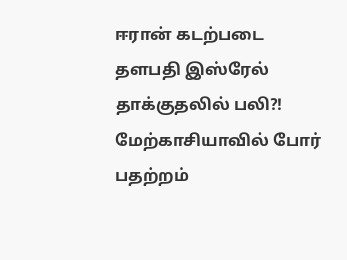ஈரான் கடற்படை தளபதி இஸ்ரேல் தாக்குதலில் பலி?!
மேற்காசியாவில் போர் பதற்றம்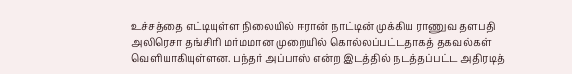உச்சத்தை எட்டியுள்ள நிலையில் ஈரான் நாட்டின் முக்கிய ராணுவ தளபதி அலிரெசா தங்சிரி மர்மமான முறையில் கொல்லப்பட்டதாகத் தகவல்கள் வெளியாகியுள்ளன. பந்தர் அப்பாஸ் என்ற இடத்தில் நடத்தப்பட்ட அதிரடித்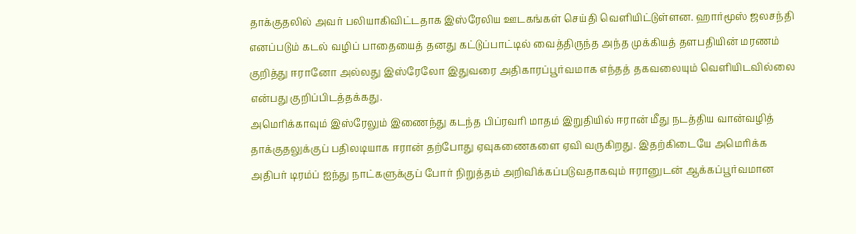தாக்குதலில் அவர் பலியாகிவிட்டதாக இஸ்ரேலிய ஊடகங்கள் செய்தி வெளியிட்டுள்ளன. ஹார்மூஸ் ஜலசந்தி எனப்படும் கடல் வழிப் பாதையைத் தனது கட்டுப்பாட்டில் வைத்திருந்த அந்த முக்கியத் தளபதியின் மரணம் குறித்து ஈரானோ அல்லது இஸ்ரேலோ இதுவரை அதிகாரப்பூர்வமாக எந்தத் தகவலையும் வெளியிடவில்லை என்பது குறிப்பிடத்தக்கது.
அமெரிக்காவும் இஸ்ரேலும் இணைந்து கடந்த பிப்ரவரி மாதம் இறுதியில் ஈரான் மீது நடத்திய வான்வழித் தாக்குதலுக்குப் பதிலடியாக ஈரான் தற்போது ஏவுகணைகளை ஏவி வருகிறது. இதற்கிடையே அமெரிக்க அதிபர் டிரம்ப் ஐந்து நாட்களுக்குப் போர் நிறுத்தம் அறிவிக்கப்படுவதாகவும் ஈரானுடன் ஆக்கப்பூர்வமான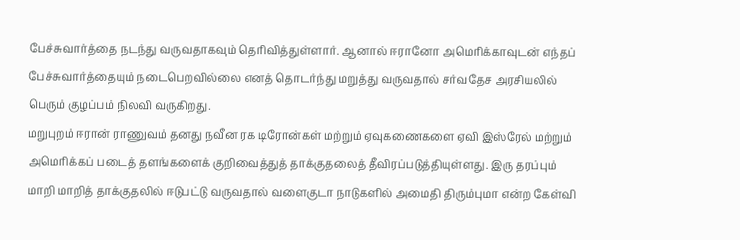பேச்சுவார்த்தை நடந்து வருவதாகவும் தெரிவித்துள்ளார். ஆனால் ஈரானோ அமெரிக்காவுடன் எந்தப் பேச்சுவார்த்தையும் நடைபெறவில்லை எனத் தொடர்ந்து மறுத்து வருவதால் சர்வதேச அரசியலில் பெரும் குழப்பம் நிலவி வருகிறது.
மறுபுறம் ஈரான் ராணுவம் தனது நவீன ரக டிரோன்கள் மற்றும் ஏவுகணைகளை ஏவி இஸ்ரேல் மற்றும் அமெரிக்கப் படைத் தளங்களைக் குறிவைத்துத் தாக்குதலைத் தீவிரப்படுத்தியுள்ளது. இரு தரப்பும் மாறி மாறித் தாக்குதலில் ஈடுபட்டு வருவதால் வளைகுடா நாடுகளில் அமைதி திரும்புமா என்ற கேள்வி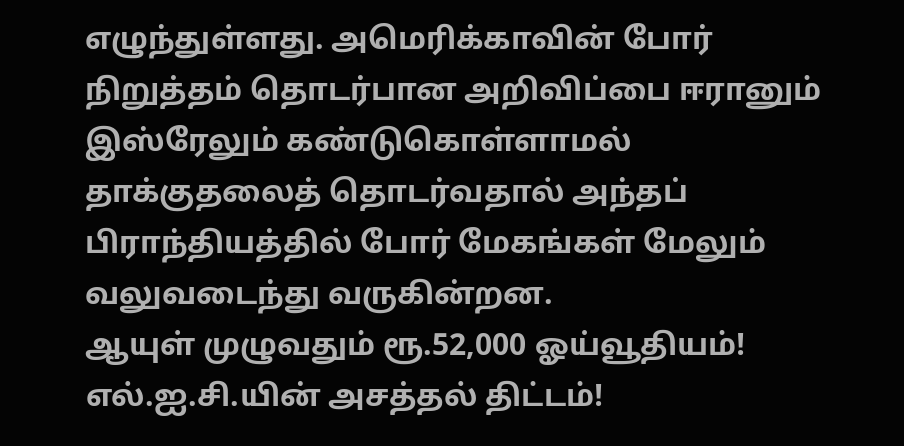எழுந்துள்ளது. அமெரிக்காவின் போர் நிறுத்தம் தொடர்பான அறிவிப்பை ஈரானும் இஸ்ரேலும் கண்டுகொள்ளாமல் தாக்குதலைத் தொடர்வதால் அந்தப் பிராந்தியத்தில் போர் மேகங்கள் மேலும் வலுவடைந்து வருகின்றன.
ஆயுள் முழுவதும் ரூ.52,000 ஓய்வூதியம்! எல்.ஐ.சி.யின் அசத்தல் திட்டம்!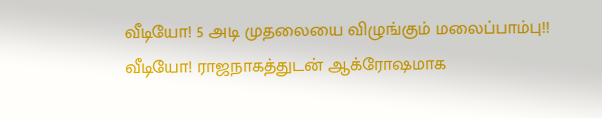வீடியோ! 5 அடி முதலையை விழுங்கும் மலைப்பாம்பு!!
வீடியோ! ராஜநாகத்துடன் ஆக்ரோஷமாக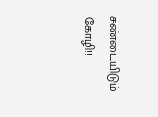சண்டையிடும் கோழி!!